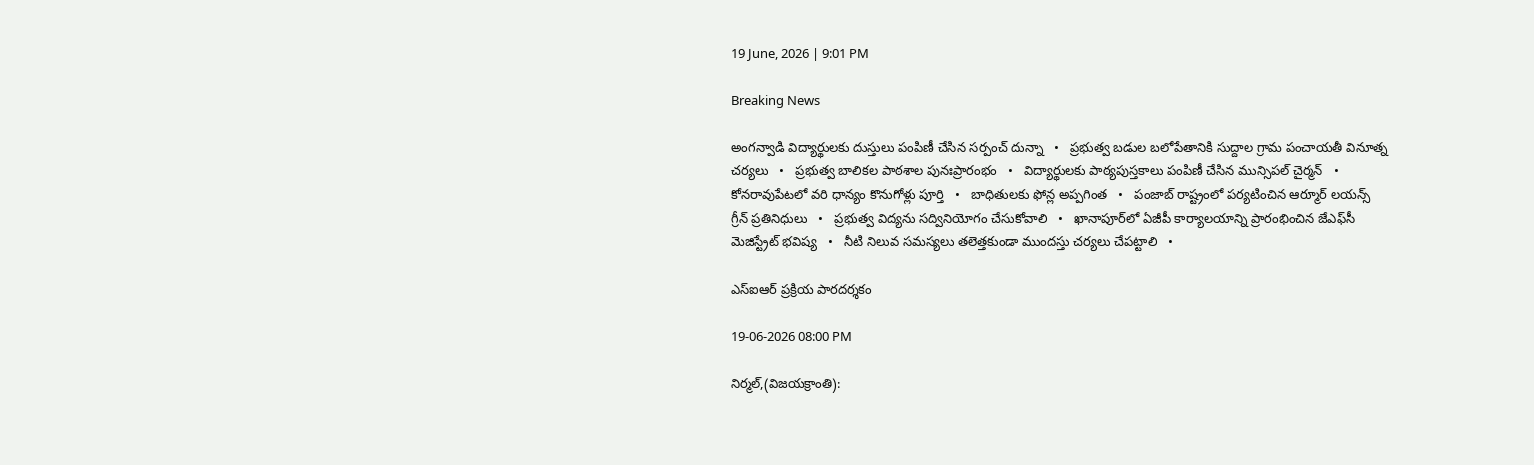19 June, 2026 | 9:01 PM

Breaking News

అంగన్వాడి విద్యార్థులకు దుస్తులు పంపిణీ చేసిన సర్పంచ్ దున్నా   •   ప్రభుత్వ బడుల బలోపేతానికి సుద్దాల గ్రామ పంచాయతీ వినూత్న చర్యలు   •   ప్రభుత్వ బాలికల పాఠశాల పునఃప్రారంభం   •   విద్యార్థులకు పాఠ్యపుస్తకాలు పంపిణీ చేసిన మున్సిపల్ చైర్మన్   •   కోనరావుపేటలో వరి ధాన్యం కొనుగోళ్లు పూర్తి   •   బాధితులకు ఫోన్ల అప్పగింత   •   పంజాబ్ రాష్ట్రంలో పర్యటించిన ఆర్మూర్ లయన్స్ గ్రీన్ ప్రతినిధులు   •   ప్రభుత్వ విద్యను సద్వినియోగం చేసుకోవాలి   •   ఖానాపూర్‌లో ఏజీపీ కార్యాలయాన్ని ప్రారంభించిన జేఎఫ్‌సీ మెజిస్ట్రేట్ భవిష్య   •   నీటి నిలువ సమస్యలు తలెత్తకుండా ముందస్తు చర్యలు చేపట్టాలి   •

ఎస్ఐఆర్ ప్రక్రియ పారదర్శకం

19-06-2026 08:00 PM

నిర్మల్,(విజయక్రాంతి):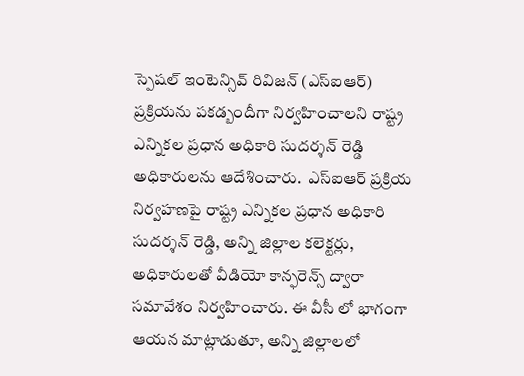స్పెషల్ ఇంటెన్సివ్ రివిజన్ (ఎస్ఐఆర్) ప్రక్రియను పకడ్బందీగా నిర్వహించాలని రాష్ట్ర ఎన్నికల ప్రధాన అధికారి సుదర్శన్ రెడ్డి అధికారులను ఆదేశించారు.  ఎస్ఐఆర్ ప్రక్రియ నిర్వహణపై రాష్ట్ర ఎన్నికల ప్రధాన అధికారి సుదర్శన్ రెడ్డి, అన్ని జిల్లాల కలెక్టర్లు, అధికారులతో వీడియో కాన్ఫరెన్స్ ద్వారా సమావేశం నిర్వహించారు. ఈ వీసీ లో భాగంగా ఆయన మాట్లాడుతూ, అన్ని జిల్లాలలో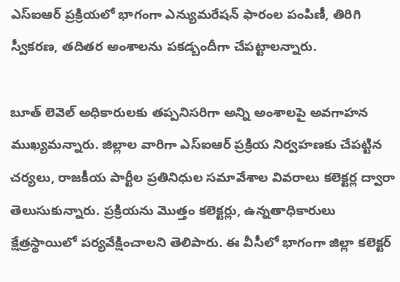ఎస్ఐఆర్ ప్రక్రియలో భాగంగా ఎన్యుమరేషన్ ఫారంల పంపిణీ, తిరిగి స్వీకరణ, తదితర అంశాలను పకడ్బందీగా చేపట్టాలన్నారు.

బూత్ లెవెల్ అధికారులకు తప్పనిసరిగా అన్ని అంశాలపై అవగాహన ముఖ్యమన్నారు. జిల్లాల వారిగా ఎస్ఐఆర్ ప్రక్రియ నిర్వహణకు చేపట్టిన చర్యలు, రాజకీయ పార్టీల ప్రతినిధుల సమావేశాల వివరాలు కలెక్టర్ల ద్వారా తెలుసుకున్నారు. ప్రక్రియను మొత్తం కలెక్టర్లు, ఉన్నతాధికారులు క్షేత్రస్థాయిలో పర్యవేక్షించాలని తెలిపారు. ఈ వీసీలో భాగంగా జిల్లా కలెక్టర్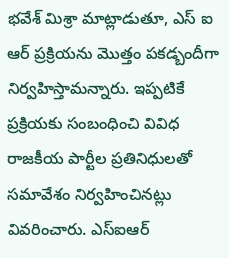భవేశ్ మిశ్రా మాట్లాడుతూ, ఎస్ ఐ ఆర్ ప్రక్రియను మొత్తం పకడ్బందీగా నిర్వహిస్తామన్నారు. ఇప్పటికే ప్రక్రియకు సంబంధించి వివిధ రాజకీయ పార్టీల ప్రతినిధులతో సమావేశం నిర్వహించినట్లు వివరించారు. ఎస్ఐఆర్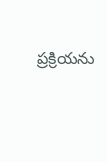ప్రక్రియను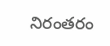నిరంతరం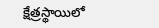క్షేత్రస్థాయిలో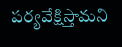పర్యవేక్షిస్తామని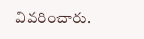వివరించారు.